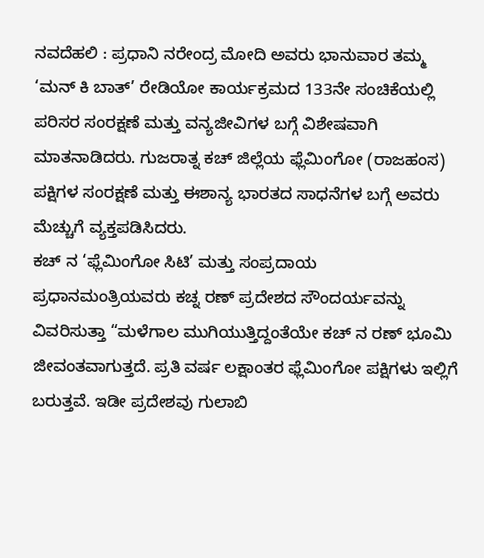ನವದೆಹಲಿ : ಪ್ರಧಾನಿ ನರೇಂದ್ರ ಮೋದಿ ಅವರು ಭಾನುವಾರ ತಮ್ಮ ‘ಮನ್ ಕಿ ಬಾತ್’ ರೇಡಿಯೋ ಕಾರ್ಯಕ್ರಮದ 133ನೇ ಸಂಚಿಕೆಯಲ್ಲಿ ಪರಿಸರ ಸಂರಕ್ಷಣೆ ಮತ್ತು ವನ್ಯಜೀವಿಗಳ ಬಗ್ಗೆ ವಿಶೇಷವಾಗಿ ಮಾತನಾಡಿದರು. ಗುಜರಾತ್ನ ಕಚ್ ಜಿಲ್ಲೆಯ ಫ್ಲೆಮಿಂಗೋ (ರಾಜಹಂಸ) ಪಕ್ಷಿಗಳ ಸಂರಕ್ಷಣೆ ಮತ್ತು ಈಶಾನ್ಯ ಭಾರತದ ಸಾಧನೆಗಳ ಬಗ್ಗೆ ಅವರು ಮೆಚ್ಚುಗೆ ವ್ಯಕ್ತಪಡಿಸಿದರು.
ಕಚ್ ನ ‘ಫ್ಲೆಮಿಂಗೋ ಸಿಟಿ’ ಮತ್ತು ಸಂಪ್ರದಾಯ
ಪ್ರಧಾನಮಂತ್ರಿಯವರು ಕಚ್ನ ರಣ್ ಪ್ರದೇಶದ ಸೌಂದರ್ಯವನ್ನು ವಿವರಿಸುತ್ತಾ “ಮಳೆಗಾಲ ಮುಗಿಯುತ್ತಿದ್ದಂತೆಯೇ ಕಚ್ ನ ರಣ್ ಭೂಮಿ ಜೀವಂತವಾಗುತ್ತದೆ. ಪ್ರತಿ ವರ್ಷ ಲಕ್ಷಾಂತರ ಫ್ಲೆಮಿಂಗೋ ಪಕ್ಷಿಗಳು ಇಲ್ಲಿಗೆ ಬರುತ್ತವೆ. ಇಡೀ ಪ್ರದೇಶವು ಗುಲಾಬಿ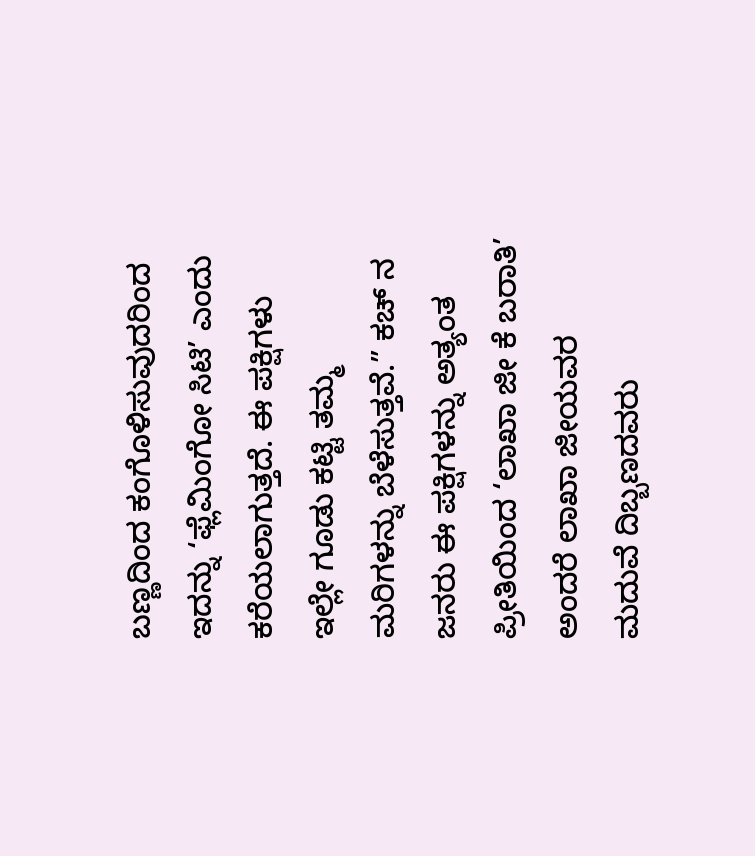ಬಣ್ಣದಿಂದ ಕಂಗೊಳಿಸುವುದರಿಂದ ಇದನ್ನು ‘ಫ್ಲೆಮಿಂಗೋ ಸಿಟಿ’ ಎಂದು ಕರೆಯಲಾಗುತ್ತದೆ. ಈ ಪಕ್ಷಿಗಳು ಇಲ್ಲೇ ಗೂಡು ಕಟ್ಟಿ ತಮ್ಮ ಮರಿಗಳನ್ನು ಬೆಳೆಸುತ್ತವೆ.” ಕಚ್ ನ ಜನರು ಈ ಪಕ್ಷಿಗಳನ್ನು ಅತ್ಯಂತ ಪ್ರೀತಿಯಿಂದ ‘ಲಾಖಾ ಜೀ ಕೆ ಬರಾತಿ’ ಅಂದರೆ ಲಾಖಾ ಜೀಯವರ ಮದುವೆ ದಿಬ್ಬಣದವರು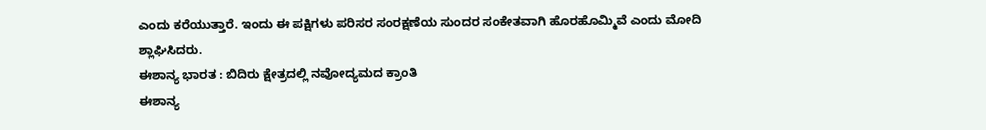ಎಂದು ಕರೆಯುತ್ತಾರೆ. ಇಂದು ಈ ಪಕ್ಷಿಗಳು ಪರಿಸರ ಸಂರಕ್ಷಣೆಯ ಸುಂದರ ಸಂಕೇತವಾಗಿ ಹೊರಹೊಮ್ಮಿವೆ ಎಂದು ಮೋದಿ ಶ್ಲಾಘಿಸಿದರು.
ಈಶಾನ್ಯ ಭಾರತ : ಬಿದಿರು ಕ್ಷೇತ್ರದಲ್ಲಿ ನವೋದ್ಯಮದ ಕ್ರಾಂತಿ
ಈಶಾನ್ಯ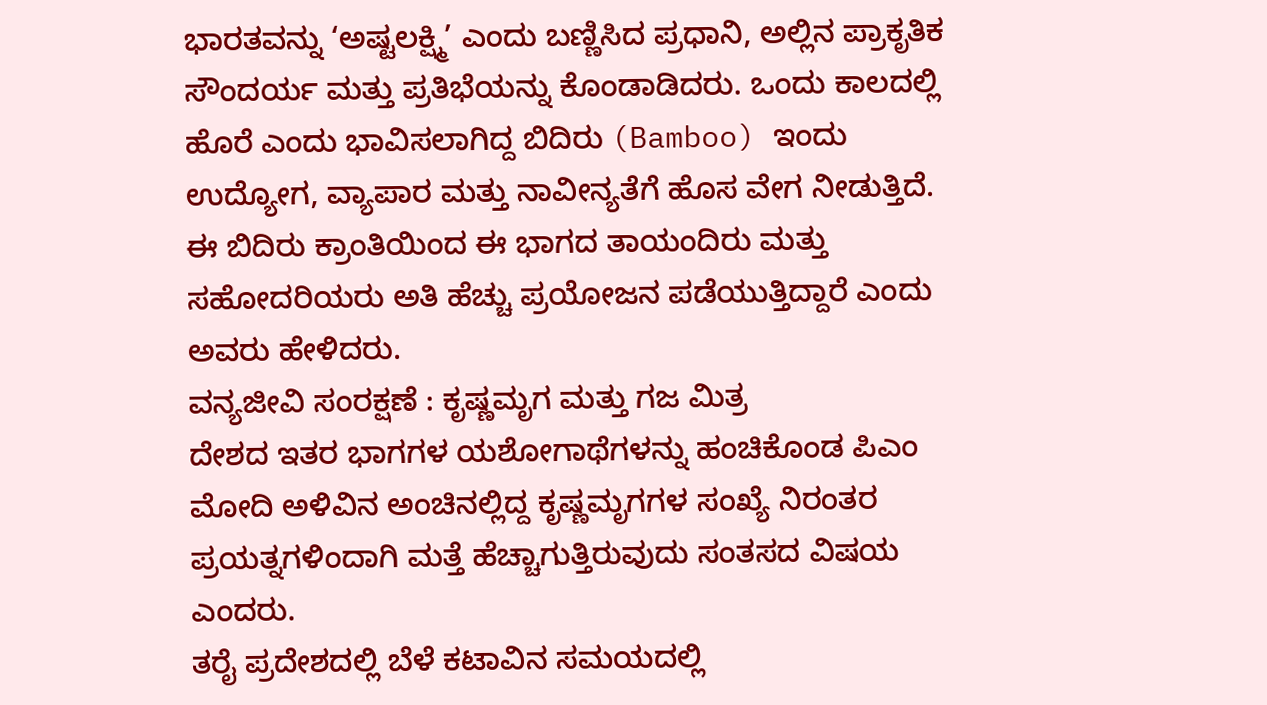ಭಾರತವನ್ನು ‘ಅಷ್ಟಲಕ್ಷ್ಮಿ’ ಎಂದು ಬಣ್ಣಿಸಿದ ಪ್ರಧಾನಿ, ಅಲ್ಲಿನ ಪ್ರಾಕೃತಿಕ ಸೌಂದರ್ಯ ಮತ್ತು ಪ್ರತಿಭೆಯನ್ನು ಕೊಂಡಾಡಿದರು. ಒಂದು ಕಾಲದಲ್ಲಿ ಹೊರೆ ಎಂದು ಭಾವಿಸಲಾಗಿದ್ದ ಬಿದಿರು (Bamboo) ಇಂದು ಉದ್ಯೋಗ, ವ್ಯಾಪಾರ ಮತ್ತು ನಾವೀನ್ಯತೆಗೆ ಹೊಸ ವೇಗ ನೀಡುತ್ತಿದೆ. ಈ ಬಿದಿರು ಕ್ರಾಂತಿಯಿಂದ ಈ ಭಾಗದ ತಾಯಂದಿರು ಮತ್ತು ಸಹೋದರಿಯರು ಅತಿ ಹೆಚ್ಚು ಪ್ರಯೋಜನ ಪಡೆಯುತ್ತಿದ್ದಾರೆ ಎಂದು ಅವರು ಹೇಳಿದರು.
ವನ್ಯಜೀವಿ ಸಂರಕ್ಷಣೆ : ಕೃಷ್ಣಮೃಗ ಮತ್ತು ಗಜ ಮಿತ್ರ
ದೇಶದ ಇತರ ಭಾಗಗಳ ಯಶೋಗಾಥೆಗಳನ್ನು ಹಂಚಿಕೊಂಡ ಪಿಎಂ ಮೋದಿ ಅಳಿವಿನ ಅಂಚಿನಲ್ಲಿದ್ದ ಕೃಷ್ಣಮೃಗಗಳ ಸಂಖ್ಯೆ ನಿರಂತರ ಪ್ರಯತ್ನಗಳಿಂದಾಗಿ ಮತ್ತೆ ಹೆಚ್ಚಾಗುತ್ತಿರುವುದು ಸಂತಸದ ವಿಷಯ ಎಂದರು.
ತರೈ ಪ್ರದೇಶದಲ್ಲಿ ಬೆಳೆ ಕಟಾವಿನ ಸಮಯದಲ್ಲಿ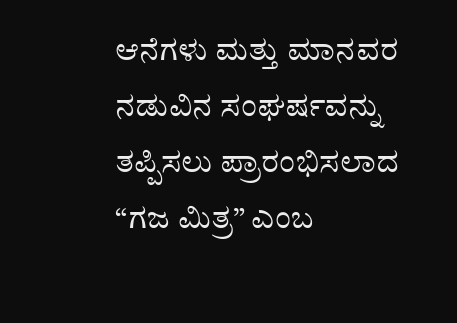ಆನೆಗಳು ಮತ್ತು ಮಾನವರ ನಡುವಿನ ಸಂಘರ್ಷವನ್ನು ತಪ್ಪಿಸಲು ಪ್ರಾರಂಭಿಸಲಾದ “ಗಜ ಮಿತ್ರ” ಎಂಬ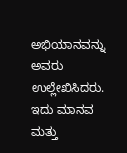ಅಭಿಯಾನವನ್ನು ಅವರು ಉಲ್ಲೇಖಿಸಿದರು. ಇದು ಮಾನವ ಮತ್ತು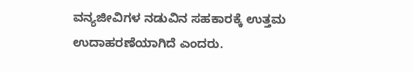ವನ್ಯಜೀವಿಗಳ ನಡುವಿನ ಸಹಕಾರಕ್ಕೆ ಉತ್ತಮ ಉದಾಹರಣೆಯಾಗಿದೆ ಎಂದರು.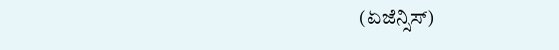(ಏಜೆನ್ಸಿಸ್)